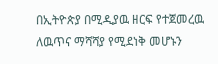በኢትዮጵያ በሚዲያዉ ዘርፍ የተጀመረዉ ለዉጥና ማሻሻያ የሚደነቅ መሆኑን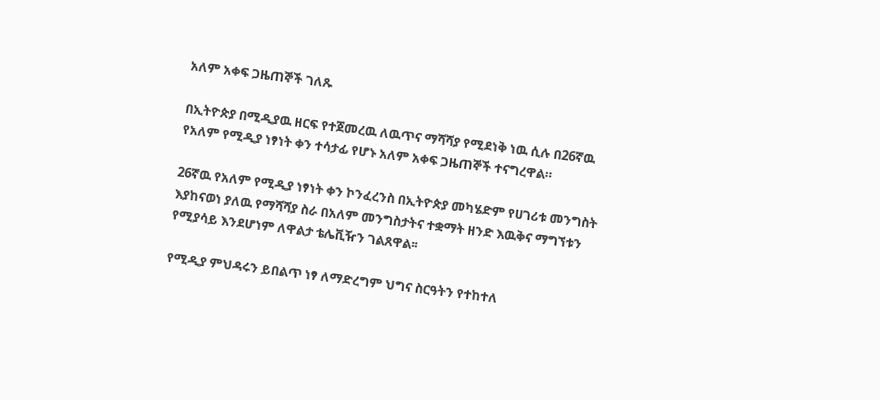አለም አቀፍ ጋዜጠኞች ገለጹ

በኢትዮጵያ በሚዲያዉ ዘርፍ የተጀመረዉ ለዉጥና ማሻሻያ የሚደነቅ ነዉ ሲሉ በ26ኛዉ የአለም የሚዲያ ነፃነት ቀን ተሳታፊ የሆኑ አለም አቀፍ ጋዜጠኞች ተናግረዋል።

26ኛዉ የአለም የሚዲያ ነፃነት ቀን ኮንፈረንስ በኢትዮጵያ መካሄድም የሀገሪቱ መንግስት እያከናወነ ያለዉ የማሻሻያ ስራ በአለም መንግስታትና ተቋማት ዘንድ እዉቅና ማግኘቱን የሚያሳይ እንደሆነም ለዋልታ ቴሌቪዥን ገልጸዋል፡፡

የሚዲያ ምህዳሩን ይበልጥ ነፃ ለማድረግም ህግና ስርዓትን የተከተለ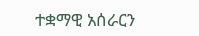ተቋማዊ አሰራርን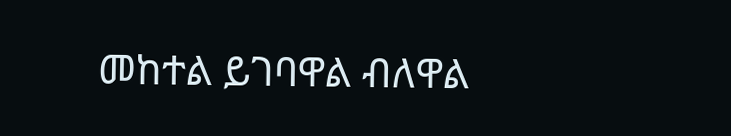መከተል ይገባዋል ብለዋል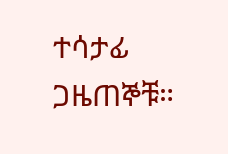ተሳታፊ ጋዜጠኞቹ።